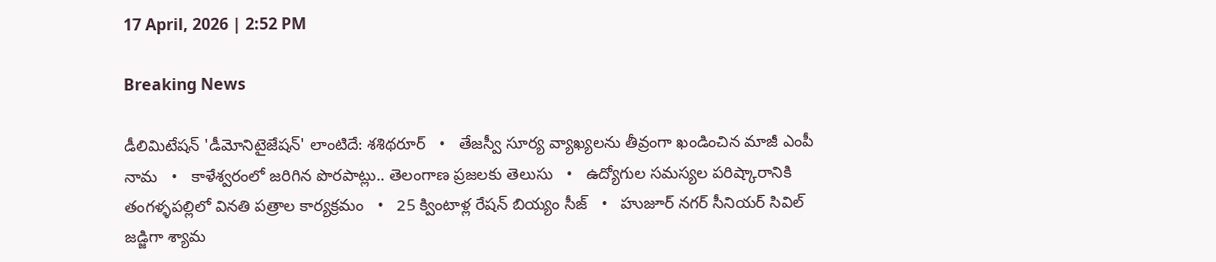17 April, 2026 | 2:52 PM

Breaking News

డీలిమిటేషన్ 'డీమోనిటైజేషన్' లాంటిదే: శశిథరూర్   •   తేజస్వీ సూర్య వ్యాఖ్యలను తీవ్రంగా ఖండించిన మాజీ ఎంపీ నామ   •   కాళేశ్వరంలో జరిగిన పొరపాట్లు.. తెలంగాణ ప్రజలకు తెలుసు   •   ఉద్యోగుల సమస్యల పరిష్కారానికి తంగళ్ళపల్లిలో వినతి పత్రాల కార్యక్రమం   •   25 క్వింటాళ్ల రేషన్ బియ్యం సీజ్   •   హుజూర్ నగర్ సీనియర్ సివిల్ జడ్జిగా శ్యామ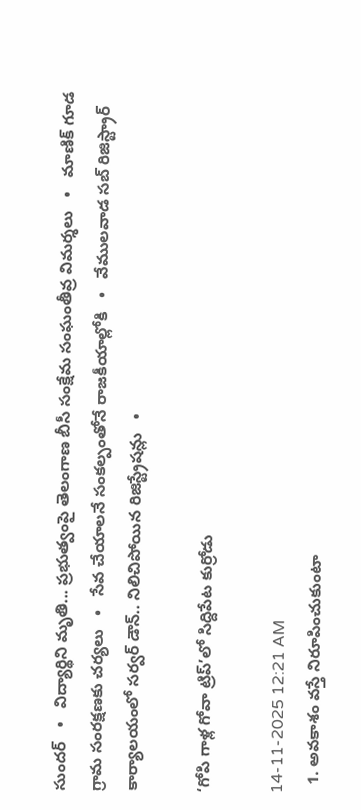సుందర్   •   విద్యార్థిని మృతి... ప్రభుత్వంపై తెలంగాణ బీసీ సంక్షేమ సంఘంతీవ్ర విమర్శలు   •   మాణిక్ గూడ గ్రామ సంరక్షణకు చర్యలు   •   సేవ చేయాలనే సంకల్పంతోనే రాజకీయాల్లోకి   •   వేములవాడ సబ్ రిజిస్ట్రార్ కార్యాలయంలో సర్వర్ డౌన్.. నిలిచిపోయిన రిజిస్ట్రేషన్లు   •

‘గోపి గాళ్ల గోవా ట్రిప్’లో సిద్దిపేట కుర్రోడు

14-11-2025 12:21 AM
  1. అవకాశం వస్తే నిరూపించుకుంటా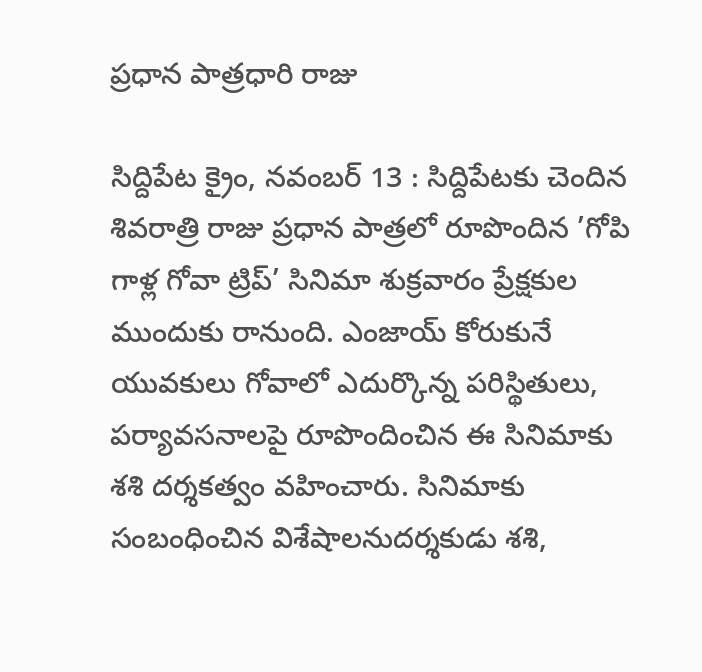ప్రధాన పాత్రధారి రాజు

సిద్దిపేట క్రైం, నవంబర్ 13 : సిద్దిపేటకు చెందిన శివరాత్రి రాజు ప్రధాన పాత్రలో రూపొందిన ’గోపి గాళ్ల గోవా ట్రిప్’ సినిమా శుక్రవారం ప్రేక్షకుల ముందుకు రానుంది. ఎంజాయ్ కోరుకునే యువకులు గోవాలో ఎదుర్కొన్న పరిస్థితులు, పర్యావసనాలపై రూపొందించిన ఈ సినిమాకు శశి దర్శకత్వం వహించారు. సినిమాకు సంబంధించిన విశేషాలనుదర్శకుడు శశి,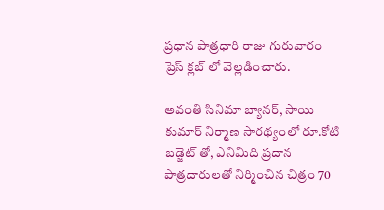ప్రధాన పాత్రధారి రాజు గురువారం ప్రెస్ క్లబ్ లో వెల్లడించారు.

అవంతి సినిమా బ్యానర్, సాయి కుమార్ నిర్మాణ సారథ్యంలో రూ.కోటి బడ్జెట్ తో, ఎనిమిది ప్రదాన పాత్రదారులతో నిర్మించిన చిత్రం 70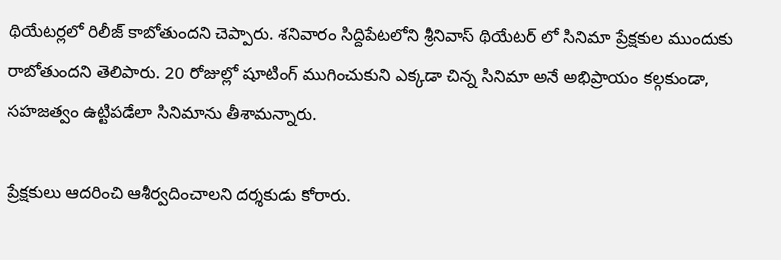థియేటర్లలో రిలీజ్ కాబోతుందని చెప్పారు. శనివారం సిద్దిపేటలోని శ్రీనివాస్ థియేటర్ లో సినిమా ప్రేక్షకుల ముందుకు రాబోతుందని తెలిపారు. 20 రోజుల్లో షూటింగ్ ముగించుకుని ఎక్కడా చిన్న సినిమా అనే అభిప్రాయం కల్గకుండా, సహజత్వం ఉట్టిపడేలా సినిమాను తీశామన్నారు.

ప్రేక్షకులు ఆదరించి ఆశీర్వదించాలని దర్శకుడు కోరారు.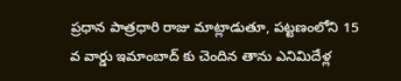ప్రధాన పాత్రధారి రాజు మాట్లాడుతూ, పట్టణంలోని 15 వ వార్డు ఇమాంబాద్ కు చెందిన తాను ఎనిమిదేళ్ల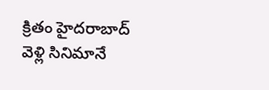క్రితం హైదరాబాద్ వెళ్లి సినిమానే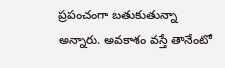ప్రపంచంగా బతుకుతున్నా అన్నారు. అవకాశం వస్తే తానేంటో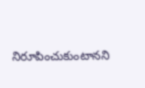నిరూపించుకుంటానని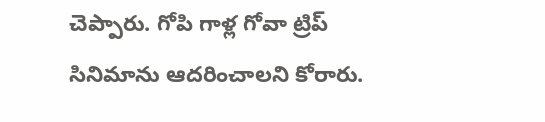చెప్పారు. గోపి గాళ్ల గోవా ట్రిప్ సినిమాను ఆదరించాలని కోరారు.